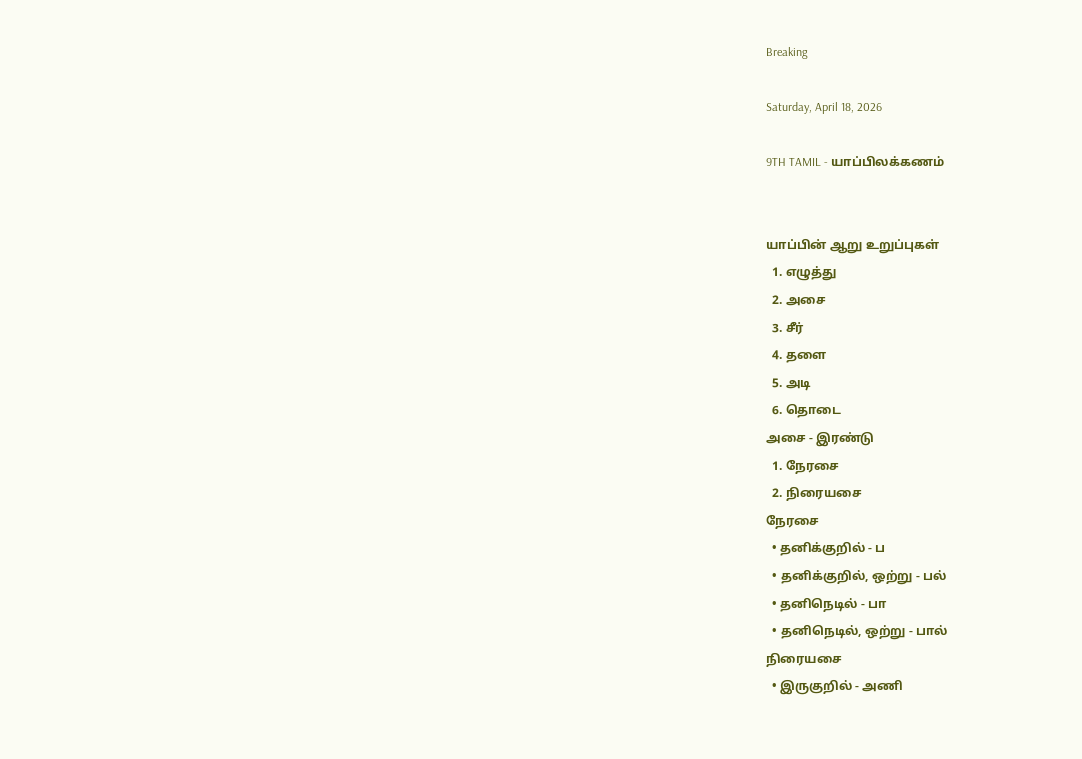Breaking

Saturday, April 18, 2026

9TH TAMIL - யாப்பிலக்கணம்


யாப்பின் ஆறு உறுப்புகள்
  1. எழுத்து
  2. அசை
  3. சீர்
  4. தளை
  5. அடி
  6. தொடை
அசை - இரண்டு
  1. நேரசை
  2. நிரையசை
நேரசை
  • தனிக்குறில் - ப
  • தனிக்குறில், ஒற்று - பல்
  • தனிநெடில் - பா
  • தனிநெடில், ஒற்று - பால்
நிரையசை
  • இருகுறில் - அணி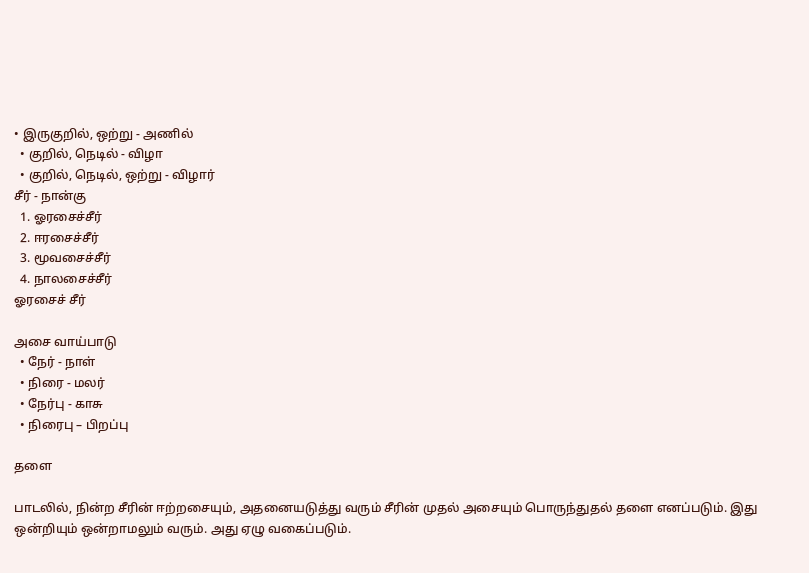• இருகுறில், ஒற்று - அணில்
  • குறில், நெடில் - விழா
  • குறில், நெடில், ஒற்று - விழார்
சீர் - நான்கு
  1. ஓரசைச்சீர்
  2. ஈரசைச்சீர்
  3. மூவசைச்சீர்
  4. நாலசைச்சீர்
ஓரசைச் சீர்

அசை வாய்பாடு
  • நேர் - நாள்
  • நிரை - மலர்
  • நேர்பு - காசு
  • நிரைபு – பிறப்பு

தளை

பாடலில், நின்ற சீரின் ஈற்றசையும், அதனையடுத்து வரும் சீரின் முதல் அசையும் பொருந்துதல் தளை எனப்படும். இது ஒன்றியும் ஒன்றாமலும் வரும். அது ஏழு வகைப்படும்.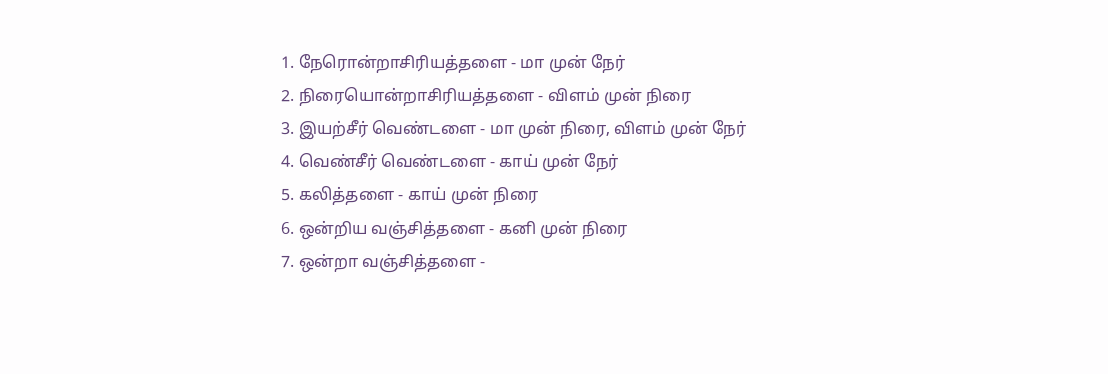1. நேரொன்றாசிரியத்தளை - மா முன் நேர்
2. நிரையொன்றாசிரியத்தளை - விளம் முன் நிரை
3. இயற்சீர் வெண்டளை - மா முன் நிரை, விளம் முன் நேர்
4. வெண்சீர் வெண்டளை - காய் முன் நேர்
5. கலித்தளை - காய் முன் நிரை
6. ஒன்றிய வஞ்சித்தளை - கனி முன் நிரை
7. ஒன்றா வஞ்சித்தளை -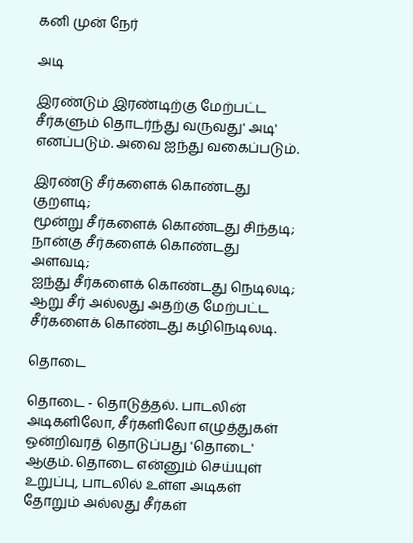கனி முன் நேர்

அடி

இரண்டும் இரண்டிற்கு மேற்பட்ட சீர்களும் தொடர்ந்து வருவது' அடி' எனப்படும். அவை ஐந்து வகைப்படும்.

இரண்டு சீர்களைக் கொண்டது குறளடி;
மூன்று சீர்களைக் கொண்டது சிந்தடி;
நான்கு சீர்களைக் கொண்டது அளவடி;
ஐந்து சீர்களைக் கொண்டது நெடிலடி;
ஆறு சீர் அல்லது அதற்கு மேற்பட்ட சீர்களைக் கொண்டது கழிநெடிலடி.

தொடை

தொடை - தொடுத்தல். பாடலின் அடிகளிலோ, சீர்களிலோ எழுத்துகள் ஒன்றிவரத் தொடுப்பது 'தொடை' ஆகும். தொடை என்னும் செய்யுள் உறுப்பு, பாடலில் உள்ள அடிகள் தோறும் அல்லது சீர்கள்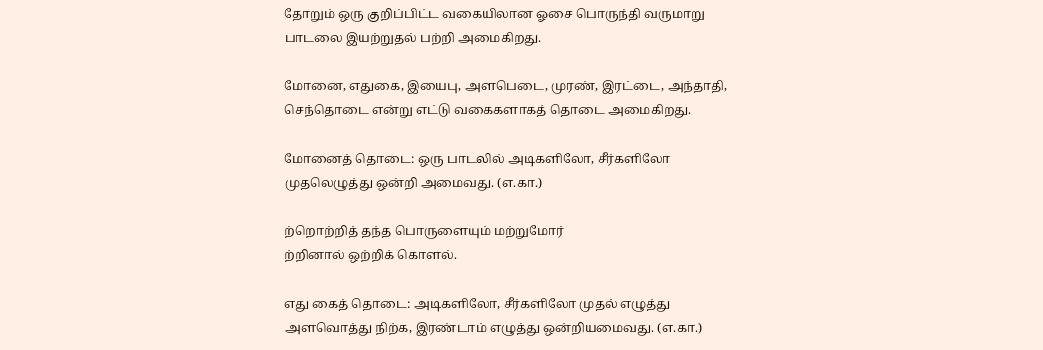தோறும் ஒரு குறிப்பிட்ட வகையிலான ஓசை பொருந்தி வருமாறு பாடலை இயற்றுதல் பற்றி அமைகிறது.

மோனை, எதுகை, இயைபு, அளபெடை, முரண், இரட்டை, அந்தாதி, செந்தொடை என்று எட்டு வகைகளாகத் தொடை அமைகிறது.

மோனைத் தொடை: ஒரு பாடலில் அடிகளிலோ, சீர்களிலோ முதலெழுத்து ஒன்றி அமைவது. (எ.கா.)

ற்றொற்றித் தந்த பொருளையும் மற்றுமோர்
ற்றினால் ஒற்றிக் கொளல்.

எது கைத் தொடை: அடிகளிலோ, சீர்களிலோ முதல் எழுத்து அளவொத்து நிற்க, இரண்டாம் எழுத்து ஒன்றியமைவது. (எ.கா.)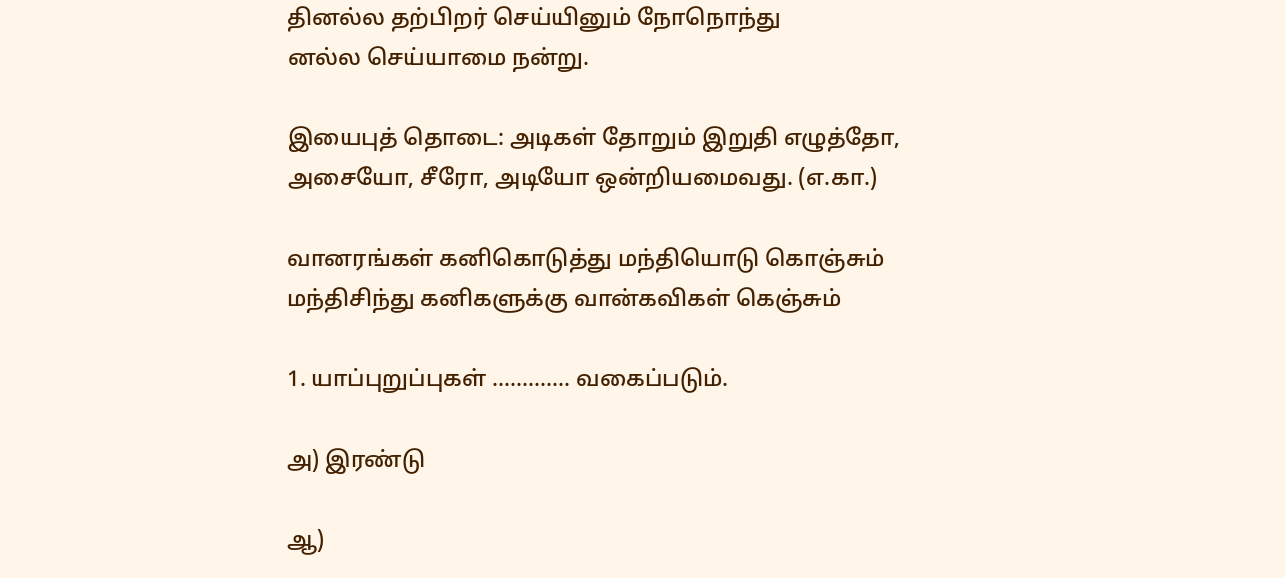தினல்ல தற்பிறர் செய்யினும் நோநொந்து
னல்ல செய்யாமை நன்று.

இயைபுத் தொடை: அடிகள் தோறும் இறுதி எழுத்தோ, அசையோ, சீரோ, அடியோ ஒன்றியமைவது. (எ.கா.)

வானரங்கள் கனிகொடுத்து மந்தியொடு கொஞ்சும்
மந்திசிந்து கனிகளுக்கு வான்கவிகள் கெஞ்சும்

1. யாப்புறுப்புகள் ............. வகைப்படும்.

அ) இரண்டு

ஆ)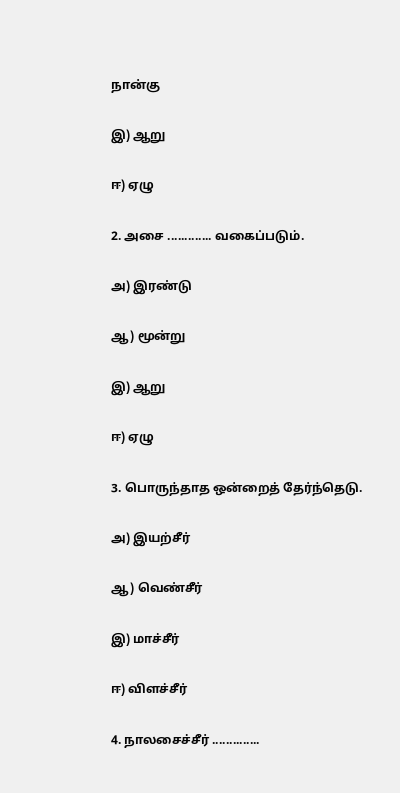நான்கு

இ) ஆறு

ஈ) ஏழு

2. அசை ............. வகைப்படும்.

அ) இரண்டு

ஆ) மூன்று

இ) ஆறு

ஈ) ஏழு

3. பொருந்தாத ஒன்றைத் தேர்ந்தெடு.

அ) இயற்சீர்

ஆ) வெண்சீர்

இ) மாச்சீர்

ஈ) விளச்சீர்

4. நாலசைச்சீர் ..............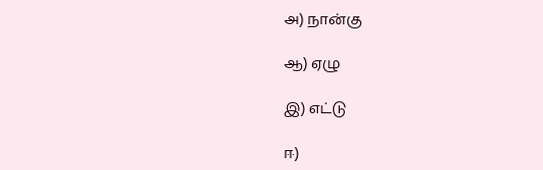அ) நான்கு

ஆ) ஏழு

இ) எட்டு

ஈ)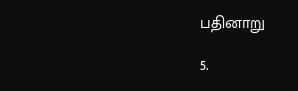பதினாறு

5.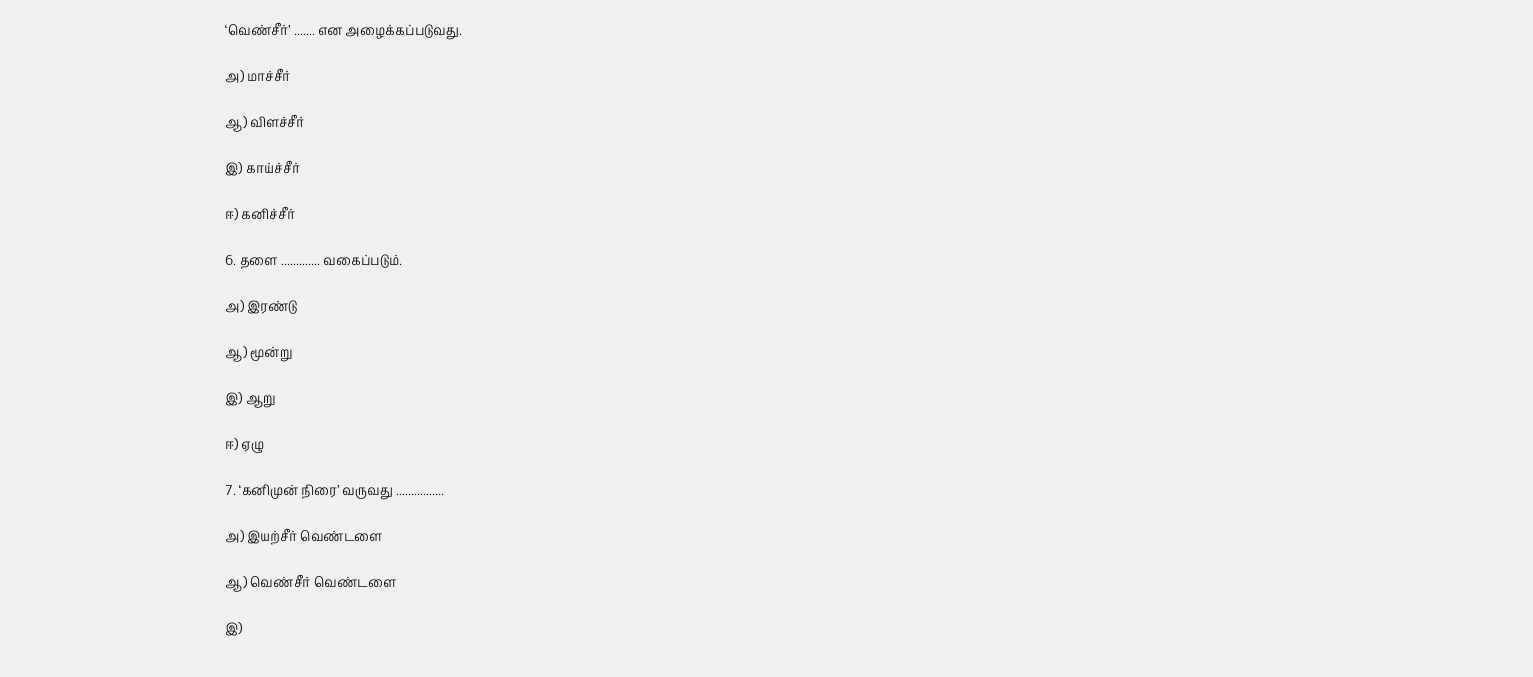‘வெண்சீர்’ ....... என அழைக்கப்படுவது.

அ) மாச்சீர்

ஆ) விளச்சீர்

இ) காய்ச்சீர்

ஈ) கனிச்சீர்

6. தளை ............. வகைப்படும்.

அ) இரண்டு

ஆ) மூன்று

இ) ஆறு

ஈ) ஏழு

7. ‘கனிமுன் நிரை’ வருவது ................

அ) இயற்சீர் வெண்டளை

ஆ) வெண்சீர் வெண்டளை

இ)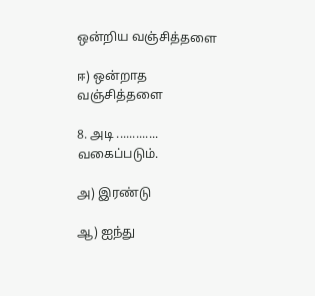ஒன்றிய வஞ்சித்தளை

ஈ) ஒன்றாத வஞ்சித்தளை

8. அடி ............. வகைப்படும்.

அ) இரண்டு

ஆ) ஐந்து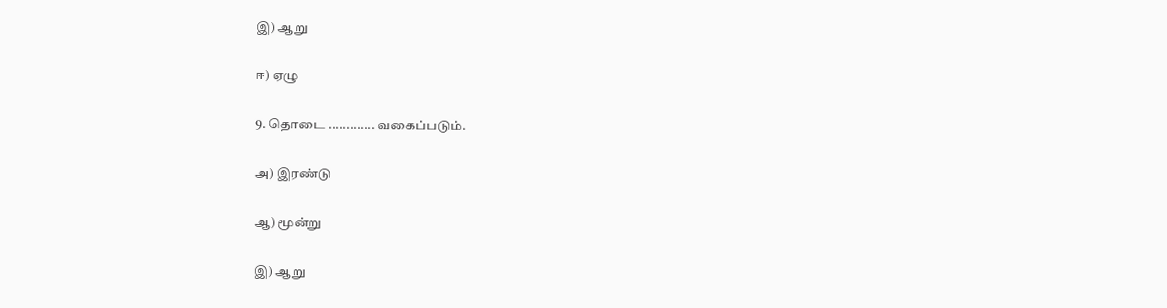இ) ஆறு

ஈ) ஏழு

9. தொடை ............. வகைப்படும்.

அ) இரண்டு

ஆ) மூன்று

இ) ஆறு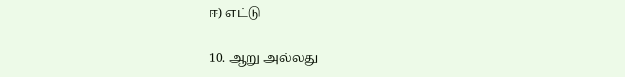ஈ) எட்டு

10. ஆறு அல்லது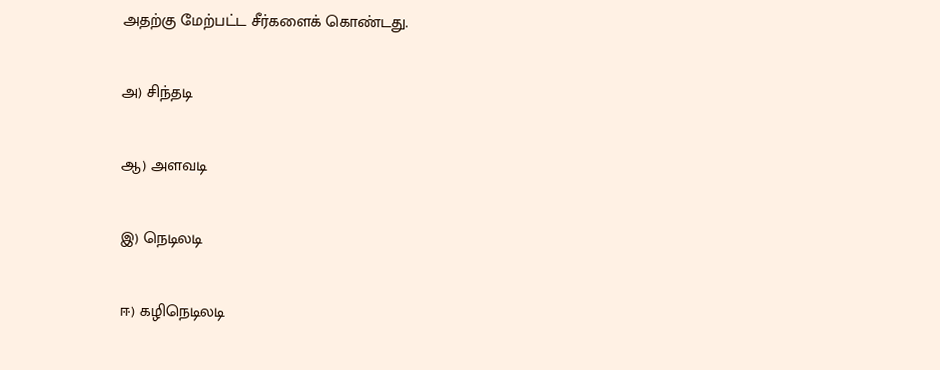அதற்கு மேற்பட்ட சீர்களைக் கொண்டது.

அ) சிந்தடி

ஆ) அளவடி

இ) நெடிலடி

ஈ) கழிநெடிலடி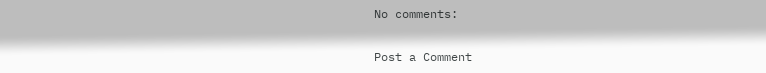No comments:

Post a Comment